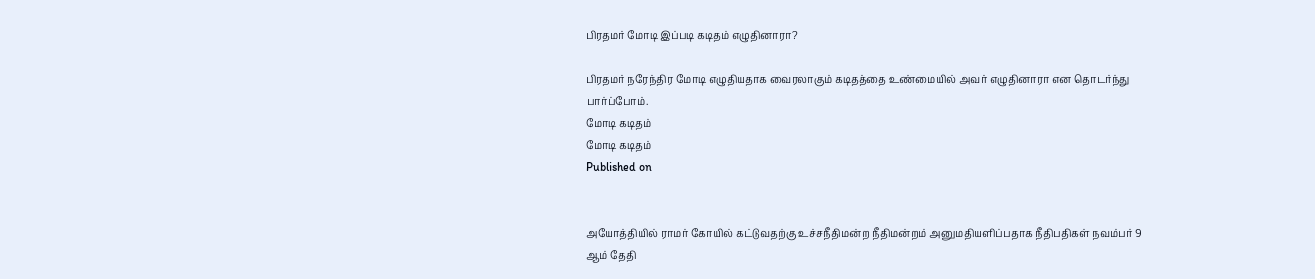பிரதமர் மோடி இப்படி கடிதம் எழுதினாரா?

பிரதமர் நரேந்திர மோடி எழுதியதாக வைரலாகும் கடிதத்தை உண்மையில் அவர் எழுதினாரா என தொடர்ந்து பார்ப்போம்.
மோடி கடிதம்
மோடி கடிதம்
Published on


அயோத்தியில் ராமர் கோயில் கட்டுவதற்கு உச்சநீதிமன்ற நீதிமன்றம் அனுமதியளிப்பதாக நீதிபதிகள் நவம்பர் 9 ஆம் தேதி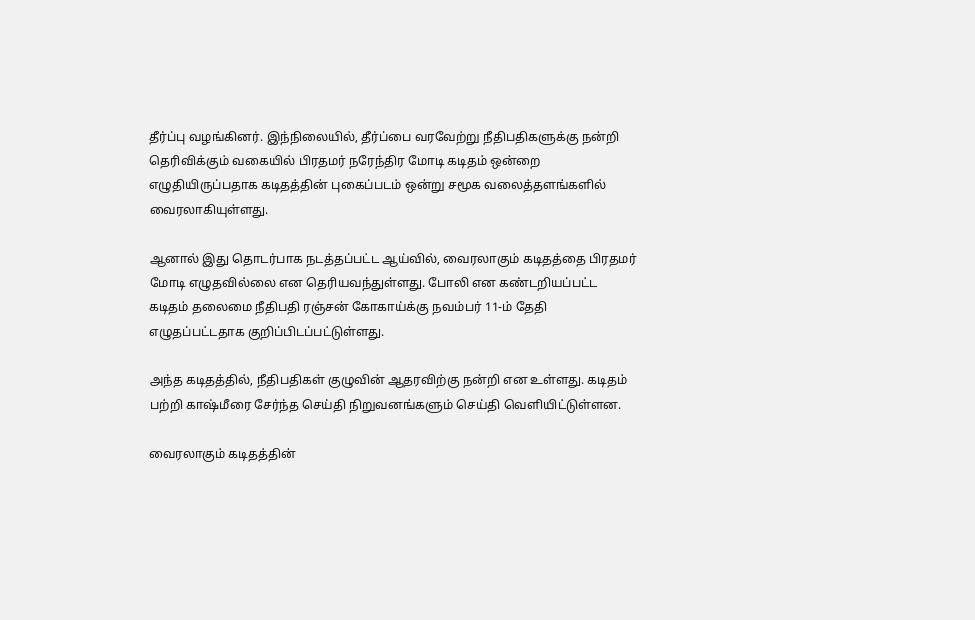தீர்ப்பு வழங்கினர். இந்நிலையில், தீர்ப்பை வரவேற்று நீதிபதிகளுக்கு நன்றி தெரிவிக்கும் வகையில் பிரதமர் நரேந்திர மோடி கடிதம் ஒன்றை எழுதியிருப்பதாக கடிதத்தின் புகைப்படம் ஒன்று சமூக வலைத்தளங்களில் வைரலாகியுள்ளது.

ஆனால் இது தொடர்பாக நடத்தப்பட்ட ஆய்வில், வைரலாகும் கடிதத்தை பிரதமர் மோடி எழுதவில்லை என தெரியவந்துள்ளது. போலி என கண்டறியப்பட்ட கடிதம் தலைமை நீதிபதி ரஞ்சன் கோகாய்க்கு நவம்பர் 11-ம் தேதி எழுதப்பட்டதாக குறிப்பிடப்பட்டுள்ளது.

அந்த கடிதத்தில், நீதிபதிகள் குழுவின் ஆதரவிற்கு நன்றி என உள்ளது. கடிதம் பற்றி காஷ்மீரை சேர்ந்த செய்தி நிறுவனங்களும் செய்தி வெளியிட்டுள்ளன.

வைரலாகும் கடிதத்தின்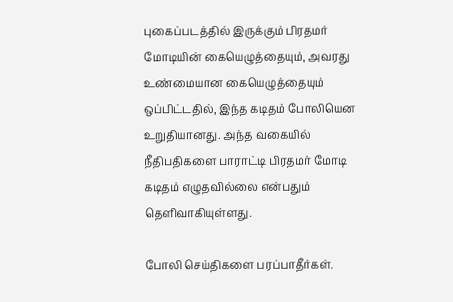புகைப்படத்தில் இருக்கும் பிரதமர் மோடியின் கையெழுத்தையும், அவரது உண்மையான கையெழுத்தையும் ஒப்பிட்டதில், இந்த கடிதம் போலியென உறுதியானது. அந்த வகையில் நீதிபதிகளை பாராட்டி பிரதமர் மோடி கடிதம் எழுதவில்லை என்பதும் தெளிவாகியுள்ளது.

போலி செய்திகளை பரப்பாதீர்கள்.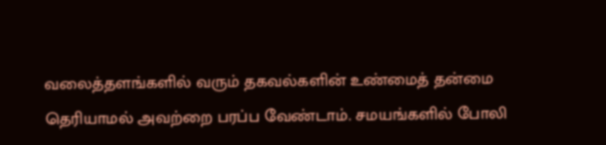வலைத்தளங்களில் வரும் தகவல்களின் உண்மைத் தன்மை தெரியாமல் அவற்றை பரப்ப வேண்டாம். சமயங்களில் போலி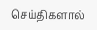செய்திகளால்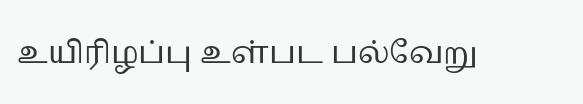உயிரிழப்பு உள்பட பல்வேறு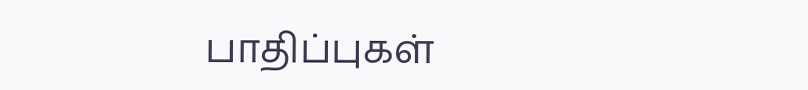பாதிப்புகள்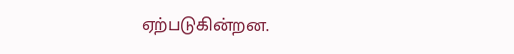ஏற்படுகின்றன.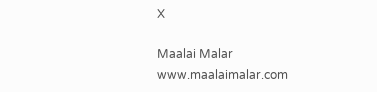X

Maalai Malar
www.maalaimalar.com